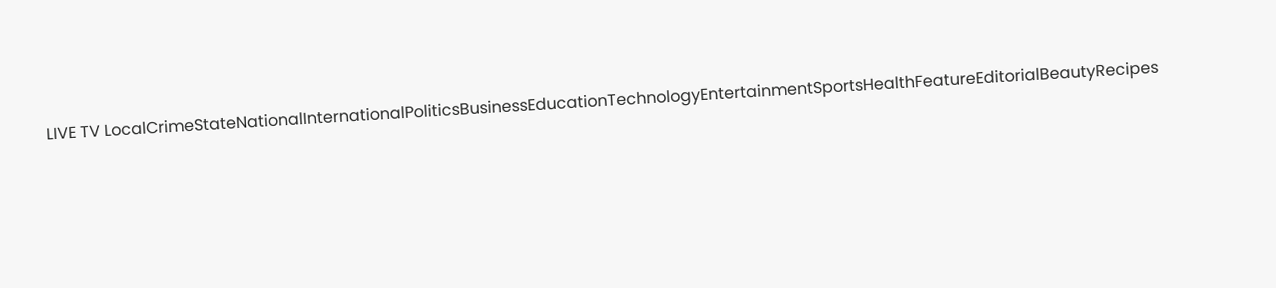LIVE TV LocalCrimeStateNationalInternationalPoliticsBusinessEducationTechnologyEntertainmentSportsHealthFeatureEditorialBeautyRecipes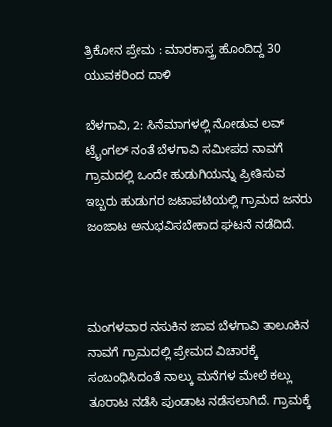ತ್ರಿಕೋನ ಪ್ರೇಮ : ಮಾರಕಾಸ್ತ್ರ ಹೊಂದಿದ್ದ 30 ಯುವಕರಿಂದ ದಾಳಿ

ಬೆಳಗಾವಿ, 2: ಸಿನೆಮಾಗಳಲ್ಲಿ ನೋಡುವ ಲವ್‌ ಟ್ರೈಂಗಲ್‌ ನಂತೆ ಬೆಳಗಾವಿ ಸಮೀಪದ ನಾವಗೆ ಗ್ರಾಮದಲ್ಲಿ ಒಂದೇ ಹುಡುಗಿಯನ್ನು ಪ್ರೀತಿಸುವ ಇಬ್ಬರು ಹುಡುಗರ ಜಟಾಪಟಿಯಲ್ಲಿ ಗ್ರಾಮದ ಜನರು ಜಂಜಾಟ ಅನುಭವಿಸಬೇಕಾದ ಘಟನೆ ನಡೆದಿದೆ.



ಮಂಗಳವಾರ ನಸುಕಿನ ಜಾವ ಬೆಳಗಾವಿ ತಾಲೂಕಿನ ನಾವಗೆ ಗ್ರಾಮದಲ್ಲಿ ಪ್ರೇಮದ ವಿಚಾರಕ್ಕೆ ಸಂಬಂಧಿಸಿದಂತೆ ನಾಲ್ಕು ಮನೆಗಳ ಮೇಲೆ ಕಲ್ಲು ತೂರಾಟ ನಡೆಸಿ ಪುಂಡಾಟ ನಡೆಸಲಾಗಿದೆ. ಗ್ರಾಮಕ್ಕೆ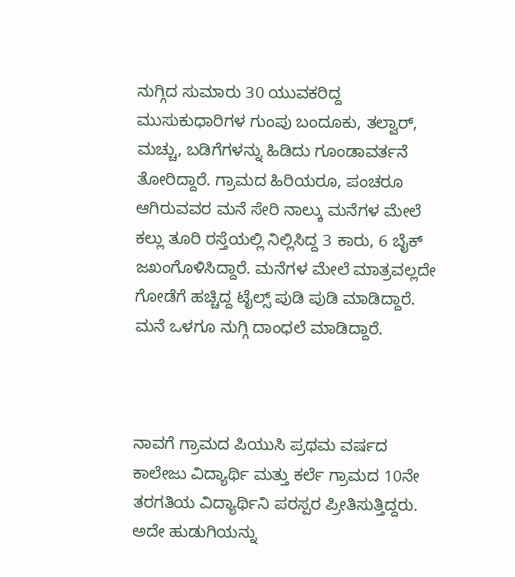ನುಗ್ಗಿದ ಸುಮಾರು 30 ಯುವಕರಿದ್ದ ಮುಸುಕುಧಾರಿಗಳ ಗುಂಪು ಬಂದೂಕು, ತಲ್ವಾರ್, ಮಚ್ಚು, ಬಡಿಗೆಗಳನ್ನು ಹಿಡಿದು ಗೂಂಡಾವರ್ತನೆ ತೋರಿದ್ದಾರೆ. ಗ್ರಾಮದ ಹಿರಿಯರೂ, ಪಂಚರೂ ಆಗಿರುವವರ ಮನೆ ಸೇರಿ ನಾಲ್ಕು ಮನೆಗಳ ಮೇಲೆ ಕಲ್ಲು ತೂರಿ ರಸ್ತೆಯಲ್ಲಿ ನಿಲ್ಲಿಸಿದ್ದ 3 ಕಾರು, 6 ಬೈಕ್ ಜಖಂಗೊಳಿಸಿದ್ದಾರೆ. ಮನೆಗಳ ಮೇಲೆ ಮಾತ್ರವಲ್ಲದೇ ಗೋಡೆಗೆ ಹಚ್ಚಿದ್ದ ಟೈಲ್ಸ್ ಪುಡಿ ಪುಡಿ ಮಾಡಿದ್ದಾರೆ. ಮನೆ ಒಳಗೂ ನುಗ್ಗಿ ದಾಂಧಲೆ ಮಾಡಿದ್ದಾರೆ.



ನಾವಗೆ ಗ್ರಾಮದ ಪಿಯುಸಿ ಪ್ರಥಮ ವರ್ಷದ ಕಾಲೇಜು ವಿದ್ಯಾರ್ಥಿ ಮತ್ತು ಕರ್ಲೆ ಗ್ರಾಮದ 10ನೇ ತರಗತಿಯ ವಿದ್ಯಾರ್ಥಿನಿ ಪರಸ್ಪರ ಪ್ರೀತಿಸುತ್ತಿದ್ದರು. ಅದೇ ಹುಡುಗಿಯನ್ನು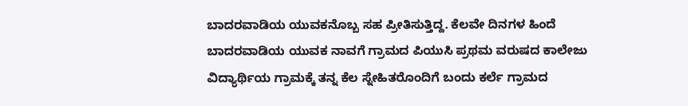ಬಾದರವಾಡಿಯ ಯುವಕನೊಬ್ಬ ಸಹ ಪ್ರೀತಿಸುತ್ತಿದ್ದ. ಕೆಲವೇ ದಿನಗಳ ಹಿಂದೆ ಬಾದರವಾಡಿಯ ಯುವಕ ನಾವಗೆ ಗ್ರಾಮದ ಪಿಯುಸಿ ಪ್ರಥಮ ವರುಷದ ಕಾಲೇಜು ವಿದ್ಯಾರ್ಥಿಯ ಗ್ರಾಮಕ್ಕೆ ತನ್ನ ಕೆಲ ಸ್ನೇಹಿತರೊಂದಿಗೆ ಬಂದು ಕರ್ಲೆ ಗ್ರಾಮದ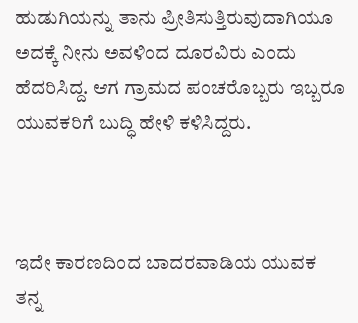ಹುಡುಗಿಯನ್ನು ತಾನು ಪ್ರೀತಿಸುತ್ತಿರುವುದಾಗಿಯೂ ಅದಕ್ಕೆ ನೀನು ಅವಳಿಂದ ದೂರವಿರು ಎಂದು ಹೆದರಿಸಿದ್ದ. ಆಗ ಗ್ರಾಮದ ಪಂಚರೊಬ್ಬರು ಇಬ್ಬರೂ ಯುವಕರಿಗೆ ಬುದ್ಧಿ ಹೇಳಿ ಕಳಿಸಿದ್ದರು.



ಇದೇ ಕಾರಣದಿಂದ ಬಾದರವಾಡಿಯ ಯುವಕ ತನ್ನ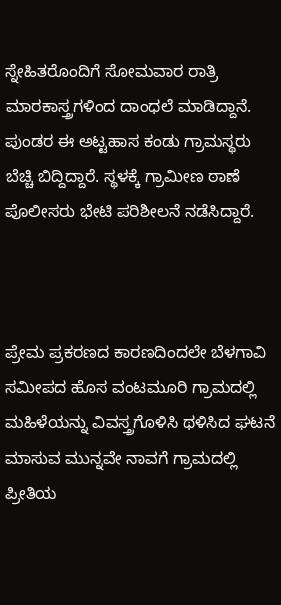ಸ್ನೇಹಿತರೊಂದಿಗೆ ಸೋಮವಾರ ರಾತ್ರಿ ಮಾರಕಾಸ್ತ್ರಗಳಿಂದ ದಾಂಧಲೆ ಮಾಡಿದ್ದಾನೆ. ಪುಂಡರ ಈ ಅಟ್ಟಹಾಸ ಕಂಡು ಗ್ರಾಮಸ್ಥರು ಬೆಚ್ಚಿ ಬಿದ್ದಿದ್ದಾರೆ. ಸ್ಥಳಕ್ಕೆ ಗ್ರಾಮೀಣ ಠಾಣೆ ಪೊಲೀಸರು ಭೇಟಿ ಪರಿಶೀಲನೆ ನಡೆಸಿದ್ದಾರೆ.



ಪ್ರೇಮ ಪ್ರಕರಣದ ಕಾರಣದಿಂದಲೇ ಬೆಳಗಾವಿ ಸಮೀಪದ ಹೊಸ ವಂಟಮೂರಿ ಗ್ರಾಮದಲ್ಲಿ ಮಹಿಳೆಯನ್ನು ವಿವಸ್ತ್ರಗೊಳಿಸಿ ಥಳಿಸಿದ ಘಟನೆ ಮಾಸುವ ಮುನ್ನವೇ ನಾವಗೆ ಗ್ರಾಮದಲ್ಲಿ ಪ್ರೀತಿಯ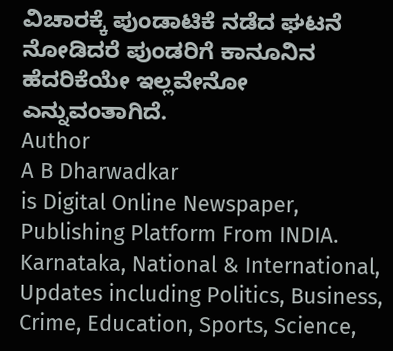ವಿಚಾರಕ್ಕೆ ಪುಂಡಾಟಿಕೆ ನಡೆದ ಘಟನೆ ನೋಡಿದರೆ ಪುಂಡರಿಗೆ ಕಾನೂನಿನ ಹೆದರಿಕೆಯೇ ಇಲ್ಲವೇನೋ ಎನ್ನುವಂತಾಗಿದೆ.
Author
A B Dharwadkar
is Digital Online Newspaper, Publishing Platform From INDIA. Karnataka, National & International, Updates including Politics, Business, Crime, Education, Sports, Science,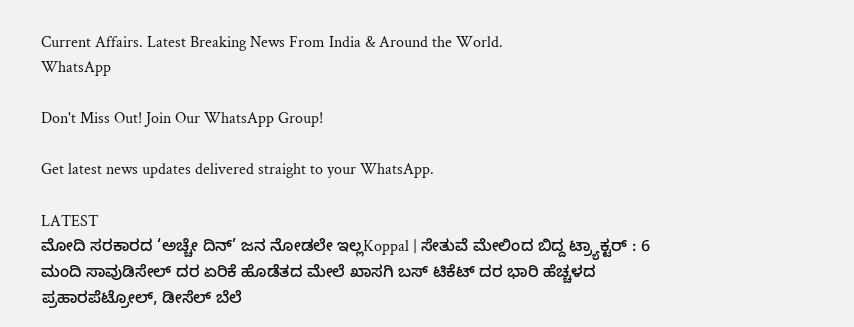Current Affairs. Latest Breaking News From India & Around the World.
WhatsApp

Don't Miss Out! Join Our WhatsApp Group!

Get latest news updates delivered straight to your WhatsApp.

LATEST
ಮೋದಿ ಸರಕಾರದ ‘ಅಚ್ಚೇ ದಿನ್’ ಜನ ನೋಡಲೇ ಇಲ್ಲKoppal | ಸೇತುವೆ ಮೇಲಿಂದ ಬಿದ್ದ ಟ್ರ್ಯಾಕ್ಟರ್ : 6 ಮಂದಿ ಸಾವುಡಿಸೇಲ್ ದರ ಏರಿಕೆ ಹೊಡೆತದ ಮೇಲೆ ಖಾಸಗಿ ಬಸ್ ಟಿಕೆಟ್ ದರ ಭಾರಿ ಹೆಚ್ಚಳದ ಪ್ರಹಾರಪೆಟ್ರೋಲ್, ಡೀಸೆಲ್ ಬೆಲೆ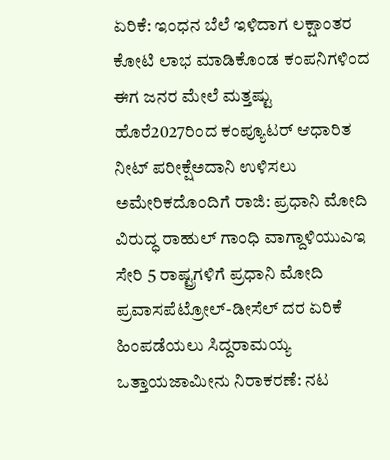ಏರಿಕೆ: ಇಂಧನ ಬೆಲೆ ಇಳಿದಾಗ ಲಕ್ಷಾಂತರ ಕೋಟಿ ಲಾಭ ಮಾಡಿಕೊಂಡ ಕಂಪನಿಗಳಿಂದ ಈಗ ಜನರ ಮೇಲೆ ಮತ್ತಷ್ಟು ಹೊರೆ2027ರಿಂದ ಕಂಪ್ಯೂಟರ್‌ ಆಧಾರಿತ ನೀಟ್‌ ಪರೀಕ್ಷೆಅದಾನಿ ಉಳಿಸಲು ಅಮೇರಿಕದೊಂದಿಗೆ ರಾಜಿ: ಪ್ರಧಾನಿ ಮೋದಿ ವಿರುದ್ಧ ರಾಹುಲ್ ಗಾಂಧಿ ವಾಗ್ದಾಳಿಯುಎಇ ಸೇರಿ 5 ರಾಷ್ಟ್ರಗಳಿಗೆ ಪ್ರಧಾನಿ ಮೋದಿ ಪ್ರವಾಸಪೆಟ್ರೋಲ್‌-ಡೀಸೆಲ್‌ ದರ ಏರಿಕೆ ಹಿಂಪಡೆಯಲು ಸಿದ್ದರಾಮಯ್ಯ ಒತ್ತಾಯಜಾಮೀನು ನಿರಾಕರಣೆ: ನಟ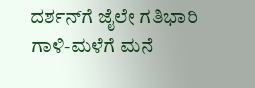ದರ್ಶನ್‌ಗೆ ಜೈಲೇ ಗತಿಭಾರಿ ಗಾಳಿ-ಮಳೆಗೆ ಮನೆ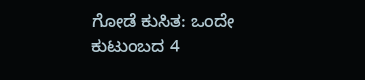ಗೋಡೆ ಕುಸಿತ: ಒಂದೇ ಕುಟುಂಬದ 4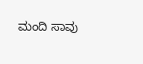ಮಂದಿ ಸಾವು